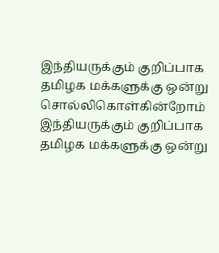இந்தியருக்கும் குறிப்பாக தமிழக மக்களுக்கு ஒன்று சொல்லிகொள்கின்றோம்
இந்தியருக்கும் குறிப்பாக தமிழக மக்களுக்கு ஒன்று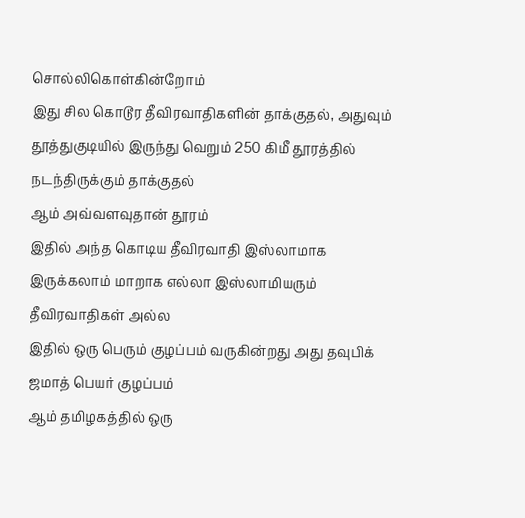சொல்லிகொள்கின்றோம்
இது சில கொடூர தீவிரவாதிகளின் தாக்குதல், அதுவும் தூத்துகுடியில் இருந்து வெறும் 250 கிமீ தூரத்தில் நடந்திருக்கும் தாக்குதல்
ஆம் அவ்வளவுதான் தூரம்
இதில் அந்த கொடிய தீவிரவாதி இஸ்லாமாக இருக்கலாம் மாறாக எல்லா இஸ்லாமியரும் தீவிரவாதிகள் அல்ல
இதில் ஒரு பெரும் குழப்பம் வருகின்றது அது தவுபிக் ஜமாத் பெயர் குழப்பம்
ஆம் தமிழகத்தில் ஒரு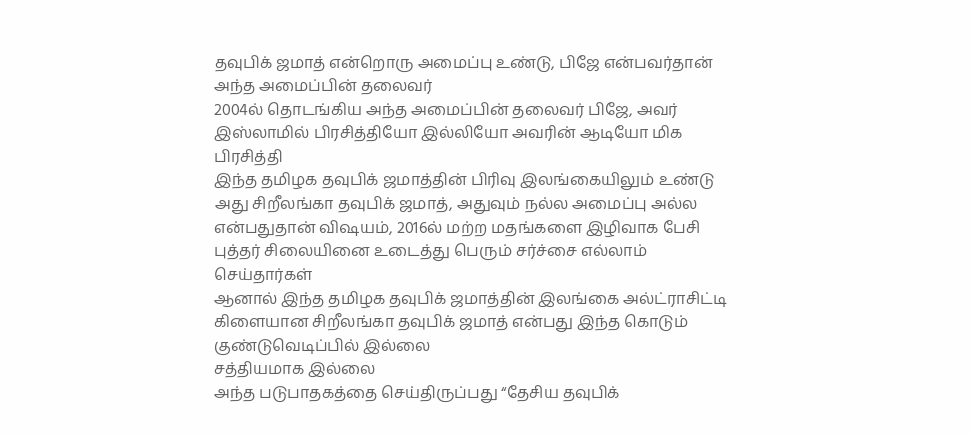தவுபிக் ஜமாத் என்றொரு அமைப்பு உண்டு, பிஜே என்பவர்தான் அந்த அமைப்பின் தலைவர்
2004ல் தொடங்கிய அந்த அமைப்பின் தலைவர் பிஜே, அவர் இஸ்லாமில் பிரசித்தியோ இல்லியோ அவரின் ஆடியோ மிக பிரசித்தி
இந்த தமிழக தவுபிக் ஜமாத்தின் பிரிவு இலங்கையிலும் உண்டு
அது சிறீலங்கா தவுபிக் ஜமாத், அதுவும் நல்ல அமைப்பு அல்ல என்பதுதான் விஷயம், 2016ல் மற்ற மதங்களை இழிவாக பேசி புத்தர் சிலையினை உடைத்து பெரும் சர்ச்சை எல்லாம் செய்தார்கள்
ஆனால் இந்த தமிழக தவுபிக் ஜமாத்தின் இலங்கை அல்ட்ராசிட்டி கிளையான சிறீலங்கா தவுபிக் ஜமாத் என்பது இந்த கொடும் குண்டுவெடிப்பில் இல்லை
சத்தியமாக இல்லை
அந்த படுபாதகத்தை செய்திருப்பது “தேசிய தவுபிக்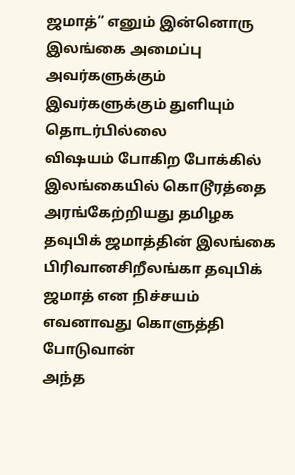ஜமாத்” எனும் இன்னொரு இலங்கை அமைப்பு
அவர்களுக்கும் இவர்களுக்கும் துளியும் தொடர்பில்லை
விஷயம் போகிற போக்கில் இலங்கையில் கொடூரத்தை அரங்கேற்றியது தமிழக தவுபிக் ஜமாத்தின் இலங்கை பிரிவானசிறீலங்கா தவுபிக் ஜமாத் என நிச்சயம் எவனாவது கொளுத்தி போடுவான்
அந்த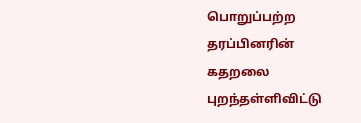பொறுப்பற்ற தரப்பினரின் கதறலை புறந்தள்ளிவிட்டு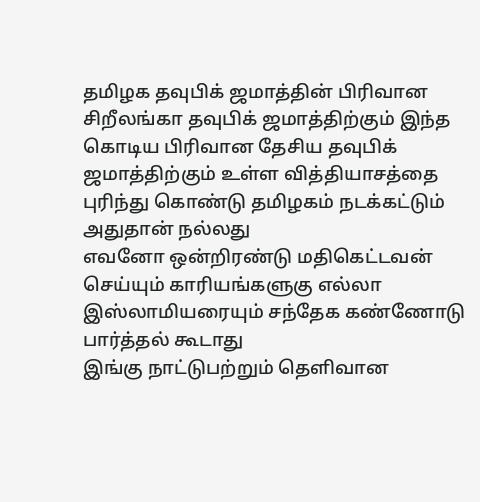தமிழக தவுபிக் ஜமாத்தின் பிரிவான சிறீலங்கா தவுபிக் ஜமாத்திற்கும் இந்த கொடிய பிரிவான தேசிய தவுபிக் ஜமாத்திற்கும் உள்ள வித்தியாசத்தை புரிந்து கொண்டு தமிழகம் நடக்கட்டும்
அதுதான் நல்லது
எவனோ ஒன்றிரண்டு மதிகெட்டவன் செய்யும் காரியங்களுகு எல்லா இஸ்லாமியரையும் சந்தேக கண்ணோடு பார்த்தல் கூடாது
இங்கு நாட்டுபற்றும் தெளிவான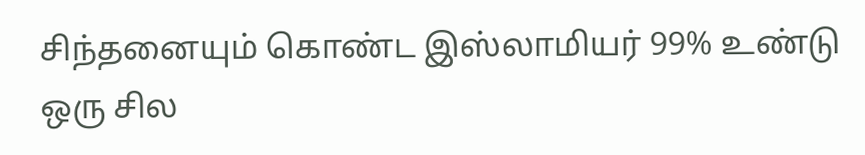சிந்தனையும் கொண்ட இஸ்லாமியர் 99% உண்டு
ஒரு சில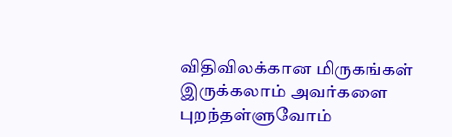விதிவிலக்கான மிருகங்கள் இருக்கலாம் அவர்களை புறந்தள்ளுவோம்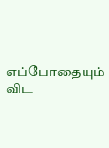எப்போதையும் விட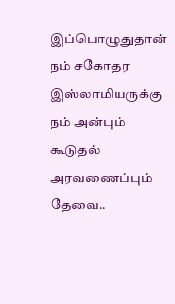இப்பொழுதுதான் நம் சகோதர இஸ்லாமியருக்கு நம் அன்பும் கூடுதல் அரவணைப்பும் தேவை..